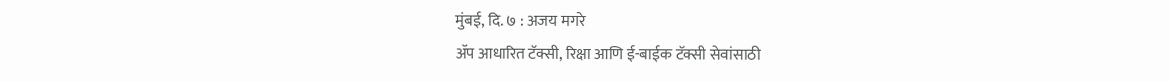मुंबई, दि. ७ : अजय मगरे
ॲप आधारित टॅक्सी, रिक्षा आणि ई-बाईक टॅक्सी सेवांसाठी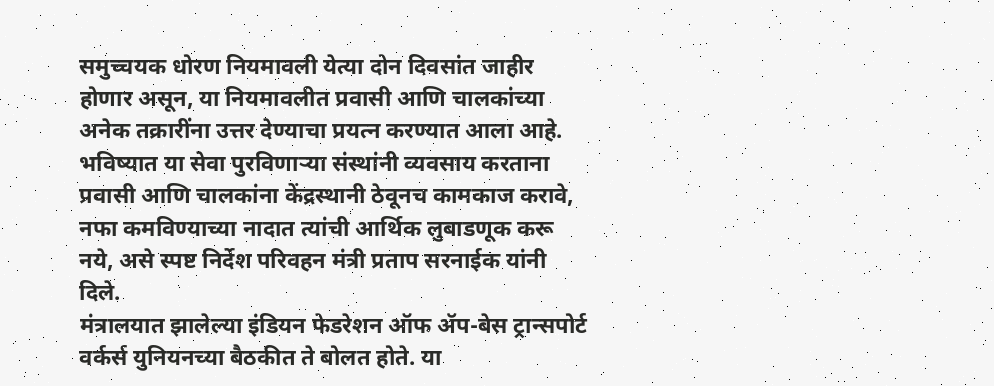समुच्चयक धोरण नियमावली येत्या दोन दिवसांत जाहीर होणार असून, या नियमावलीत प्रवासी आणि चालकांच्या अनेक तक्रारींना उत्तर देण्याचा प्रयत्न करण्यात आला आहे. भविष्यात या सेवा पुरविणाऱ्या संस्थांनी व्यवसाय करताना प्रवासी आणि चालकांना केंद्रस्थानी ठेवूनच कामकाज करावे, नफा कमविण्याच्या नादात त्यांची आर्थिक लुबाडणूक करू नये, असे स्पष्ट निर्देश परिवहन मंत्री प्रताप सरनाईक यांनी दिले.
मंत्रालयात झालेल्या इंडियन फेडरेशन ऑफ ॲप-बेस ट्रान्सपोर्ट वर्कर्स युनियनच्या बैठकीत ते बोलत होते. या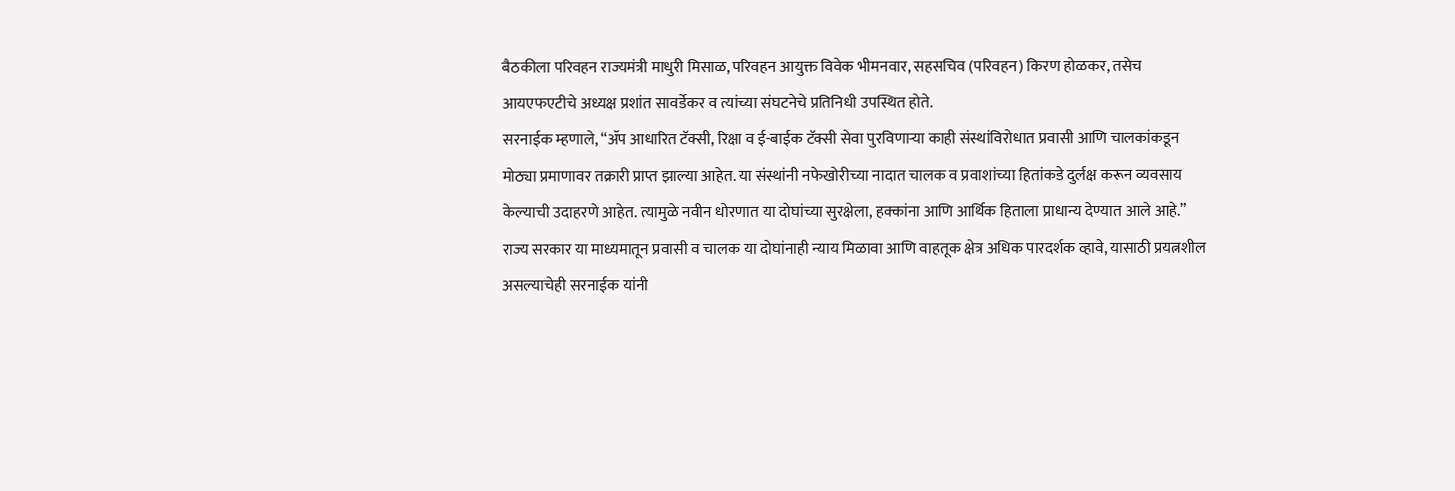बैठकीला परिवहन राज्यमंत्री माधुरी मिसाळ, परिवहन आयुक्त विवेक भीमनवार, सहसचिव (परिवहन) किरण होळकर, तसेच आयएफएटीचे अध्यक्ष प्रशांत सावर्डेकर व त्यांच्या संघटनेचे प्रतिनिधी उपस्थित होते.
सरनाईक म्हणाले, “ॲप आधारित टॅक्सी, रिक्षा व ई-बाईक टॅक्सी सेवा पुरविणाऱ्या काही संस्थांविरोधात प्रवासी आणि चालकांकडून मोठ्या प्रमाणावर तक्रारी प्राप्त झाल्या आहेत. या संस्थांनी नफेखोरीच्या नादात चालक व प्रवाशांच्या हितांकडे दुर्लक्ष करून व्यवसाय केल्याची उदाहरणे आहेत. त्यामुळे नवीन धोरणात या दोघांच्या सुरक्षेला, हक्कांना आणि आर्थिक हिताला प्राधान्य देण्यात आले आहे.”
राज्य सरकार या माध्यमातून प्रवासी व चालक या दोघांनाही न्याय मिळावा आणि वाहतूक क्षेत्र अधिक पारदर्शक व्हावे, यासाठी प्रयत्नशील असल्याचेही सरनाईक यांनी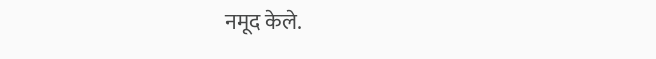नमूद केले.